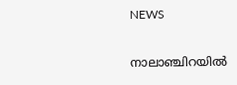NEWS

നാലാഞ്ചിറയിൽ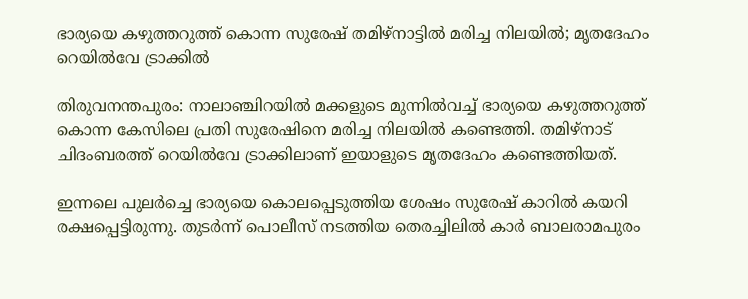ഭാര്യയെ കഴുത്തറുത്ത് കൊന്ന സുരേഷ് തമിഴ്‌നാട്ടിൽ മരിച്ച നിലയിൽ; മൃതദേഹം റെയിൽവേ ട്രാക്കിൽ

തിരുവനന്തപുരം: നാലാഞ്ചിറയിൽ മക്കളുടെ മുന്നിൽവച്ച് ഭാര്യയെ കഴുത്തറുത്ത് കൊന്ന കേസിലെ പ്രതി സുരേഷിനെ മരിച്ച നിലയിൽ കണ്ടെത്തി. തമിഴ്‌നാട് ചിദംബരത്ത് റെയിൽവേ ട്രാക്കിലാണ് ഇയാളുടെ മൃതദേഹം കണ്ടെത്തിയത്.

ഇന്നലെ പുലർച്ചെ ഭാര്യയെ കൊലപ്പെടുത്തിയ ശേഷം സുരേഷ് കാറിൽ കയറി രക്ഷപ്പെട്ടിരുന്നു. തുടർന്ന് പൊലീസ് നടത്തിയ തെരച്ചിലിൽ കാർ ബാലരാമപുരം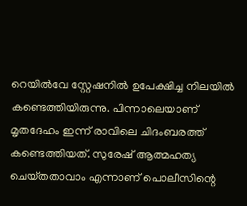റെയിൽവേ സ്റ്റേഷനിൽ ഉപേക്ഷിച്ച നിലയിൽ കണ്ടെത്തിയിരുന്നു. പിന്നാലെയാണ് മൃതദേഹം ഇന്ന് രാവിലെ ചിദംബരത്ത് കണ്ടെത്തിയത്. സുരേഷ് ആത്മഹത്യ ചെയ്‌തതാവാം എന്നാണ് പൊലീസിന്റെ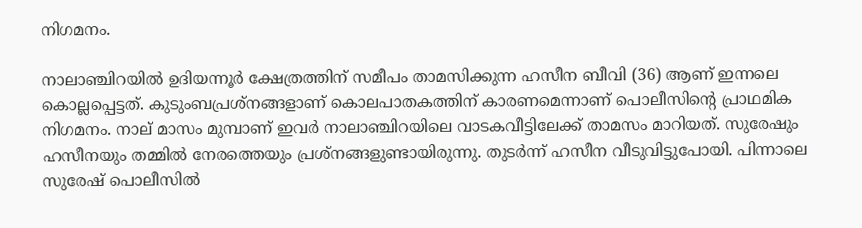നിഗമനം.

നാലാഞ്ചിറയിൽ ഉദിയന്നൂർ ക്ഷേത്രത്തിന് സമീപം താമസിക്കുന്ന ഹസീന ബീവി (36) ആണ് ഇന്നലെ കൊല്ലപ്പെട്ടത്. കുടുംബപ്രശ്‌നങ്ങളാണ് കൊലപാതകത്തിന് കാരണമെന്നാണ് പൊലീസിന്റെ പ്രാഥമിക നിഗമനം. നാല് മാസം മുമ്പാണ് ഇവർ നാലാഞ്ചിറയിലെ വാടകവീട്ടിലേക്ക് താമസം മാറിയത്. സുരേഷും ഹസീനയും തമ്മിൽ നേരത്തെയും പ്രശ്‌നങ്ങളുണ്ടായിരുന്നു. തുടർന്ന് ഹസീന വീടുവിട്ടുപോയി. പിന്നാലെ സുരേഷ് പൊലീസിൽ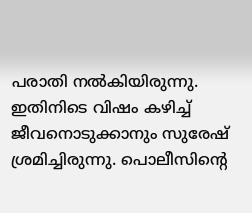പരാതി നൽകിയിരുന്നു. ഇതിനിടെ വിഷം കഴിച്ച് ജീവനൊടുക്കാനും സുരേഷ് ശ്രമിച്ചിരുന്നു. പൊലീസിന്റെ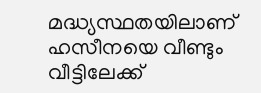മദ്ധ്യസ്ഥതയിലാണ് ഹസീനയെ വീണ്ടും വീട്ടിലേക്ക്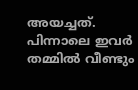അയച്ചത്. പിന്നാലെ ഇവർ തമ്മിൽ വീണ്ടും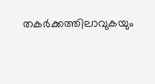തകർക്കത്തിലാവുകയും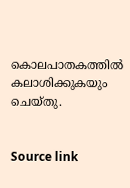കൊലപാതകത്തിൽ കലാശിക്കുകയും ചെയ്‌തു.


Source link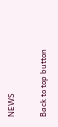NEWS

Back to top button